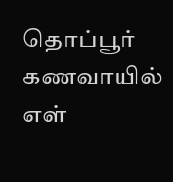தொப்பூர் கணவாயில் எள்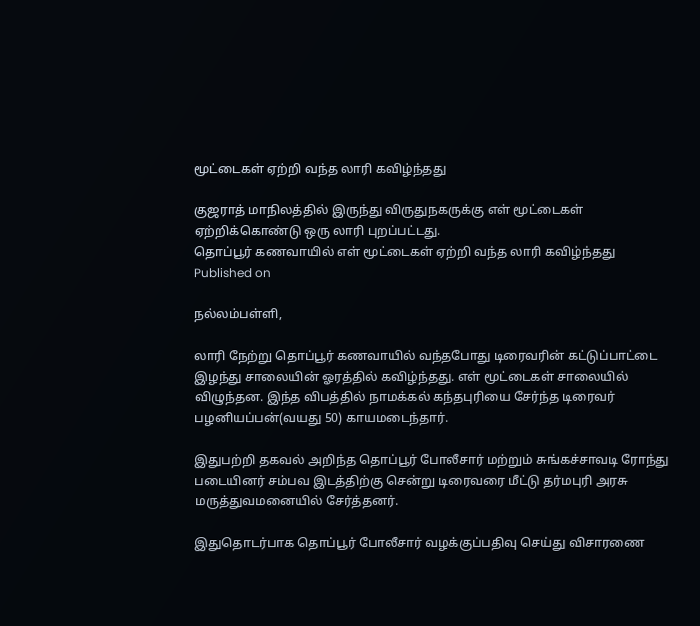மூட்டைகள் ஏற்றி வந்த லாரி கவிழ்ந்தது

குஜராத் மாநிலத்தில் இருந்து விருதுநகருக்கு எள் மூட்டைகள் ஏற்றிக்கொண்டு ஒரு லாரி புறப்பட்டது.
தொப்பூர் கணவாயில் எள் மூட்டைகள் ஏற்றி வந்த லாரி கவிழ்ந்தது
Published on

நல்லம்பள்ளி,

லாரி நேற்று தொப்பூர் கணவாயில் வந்தபோது டிரைவரின் கட்டுப்பாட்டை இழந்து சாலையின் ஓரத்தில் கவிழ்ந்தது. எள் மூட்டைகள் சாலையில் விழுந்தன. இந்த விபத்தில் நாமக்கல் கந்தபுரியை சேர்ந்த டிரைவர் பழனியப்பன்(வயது 50) காயமடைந்தார்.

இதுபற்றி தகவல் அறிந்த தொப்பூர் போலீசார் மற்றும் சுங்கச்சாவடி ரோந்து படையினர் சம்பவ இடத்திற்கு சென்று டிரைவரை மீட்டு தர்மபுரி அரசு மருத்துவமனையில் சேர்த்தனர்.

இதுதொடர்பாக தொப்பூர் போலீசார் வழக்குப்பதிவு செய்து விசாரணை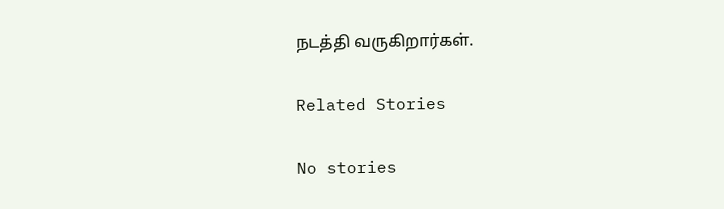நடத்தி வருகிறார்கள்.

Related Stories

No stories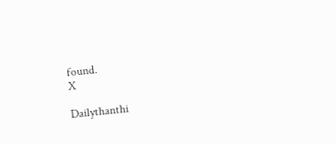found.
X

Dailythanthi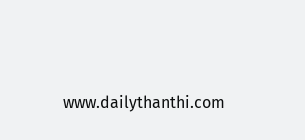www.dailythanthi.com